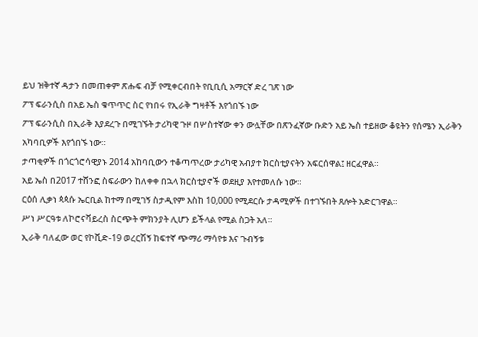ይህ ዝቅተኛ ዳታን በመጠቀም ጽሑፍ ብቻ የሚቀርብበት የቢቢሲ አማርኛ ድረ ገጽ ነው
ፖፕ ፍራንሲስ በአይ ኤስ ቁጥጥር ስር የነበሩ የኢራቅ ግዛቶች እየጎበኙ ነው
ፖፕ ፍራንሲስ በኢራቅ እያደረጉ በሚገኙት ታሪካዊ ጉዞ በሦስተኛው ቀን ውሏቸው በጽንፈኛው ቡድን አይ ኤስ ተይዘው ቆዩትን የሰሜን ኢራቅን አካባቢዎች እየጎበኙ ነው።
ታጣቂዎች በጎርጎሮሳዊያኑ 2014 አከባቢውን ተቆጣጥረው ታሪካዊ አብያተ ክርስቲያናትን አፍርሰዋል፤ ዘርፈዋል።
አይ ኤስ በ2017 ተሸንፎ ስፍራውን ከለቀቀ በኋላ ክርስቲያኖች ወደዚያ እየተመለሱ ነው።
ርዕሰ ሊቃነ ጳጳሱ ኤርቢል ከተማ በሚገኝ ስታዲየም እስከ 10,000 የሚደርሱ ታዳሚዎች በተገኙበት ጸሎት አድርገዋል።
ሥነ ሥርዓቱ ለኮሮናቫይረስ ስርጭት ምክንያት ሊሆን ይችላል የሚል ስጋት አለ።
ኢራቅ ባለፈው ወር የኮቪድ-19 ወረርሽኝ ከፍተኛ ጭማሪ ማሳየቱ እና ጉብኝቱ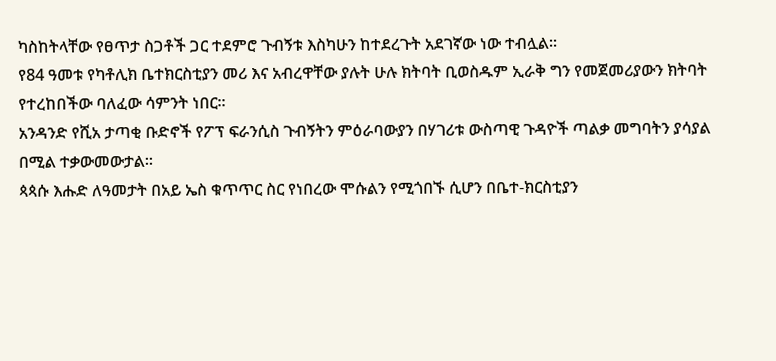ካስከትላቸው የፀጥታ ስጋቶች ጋር ተደምሮ ጉብኝቱ እስካሁን ከተደረጉት አደገኛው ነው ተብሏል።
የ84 ዓመቱ የካቶሊክ ቤተክርስቲያን መሪ እና አብረዋቸው ያሉት ሁሉ ክትባት ቢወስዱም ኢራቅ ግን የመጀመሪያውን ክትባት የተረከበችው ባለፈው ሳምንት ነበር።
አንዳንድ የሺአ ታጣቂ ቡድኖች የፖፕ ፍራንሲስ ጉብኝትን ምዕራባውያን በሃገሪቱ ውስጣዊ ጉዳዮች ጣልቃ መግባትን ያሳያል በሚል ተቃውመውታል።
ጳጳሱ እሑድ ለዓመታት በአይ ኤስ ቁጥጥር ስር የነበረው ሞሱልን የሚጎበኙ ሲሆን በቤተ-ክርስቲያን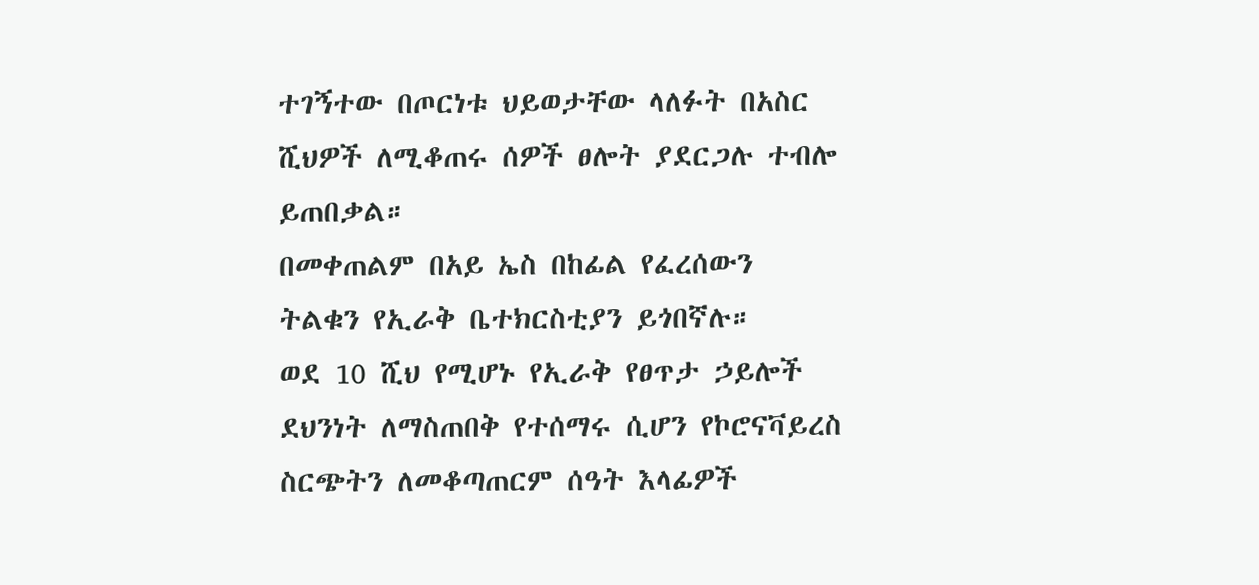ተገኝተው በጦርነቱ ህይወታቸው ላለፉት በአስር ሺህዎች ለሚቆጠሩ ሰዎች ፀሎት ያደርጋሉ ተብሎ ይጠበቃል።
በመቀጠልም በአይ ኤስ በከፊል የፈረሰውን ትልቁን የኢራቅ ቤተክርስቲያን ይጎበኛሉ።
ወደ 10 ሺህ የሚሆኑ የኢራቅ የፀጥታ ኃይሎች ደህንነት ለማስጠበቅ የተሰማሩ ሲሆን የኮሮናቫይረስ ስርጭትን ለመቆጣጠርም ሰዓት እላፊዎች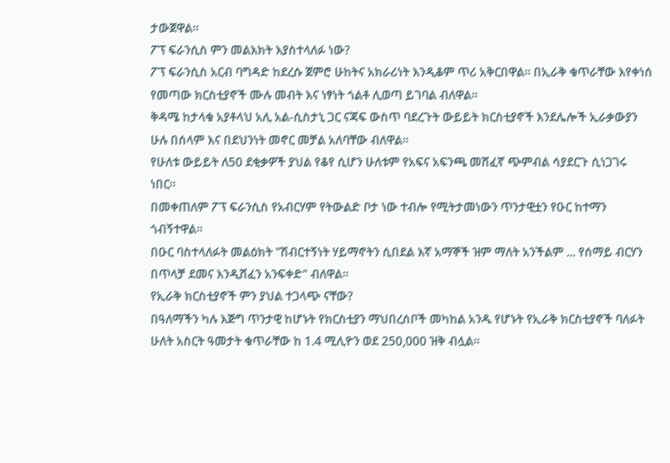ታውጀዋል።
ፖፕ ፍራንሲስ ምን መልእክት እያስተላለፉ ነው?
ፖፕ ፍራንሲስ አርብ ባግዳድ ከደረሱ ጀምሮ ሁከትና አክራሪነት እንዲቆም ጥሪ አቅርበዋል። በኢራቅ ቁጥራቸው እየቀነሰ የመጣው ክርስቲያኖች ሙሉ መብት እና ነፃነት ጎልቶ ሊወጣ ይገባል ብለዋል።
ቅዳሜ ከታላቁ አያቶላህ አሊ አል-ሲስታኒ ጋር ናጃፍ ውስጥ ባደረጉት ውይይት ክርስቲያኖች እንደሌሎች ኢራቃውያን ሁሉ በሰላም እና በደህንነት መኖር መቻል አለባቸው ብለዋል።
የሁለቱ ውይይት ለ50 ደቂቃዎች ያህል የቆየ ሲሆን ሁለቱም የአፍና አፍንጫ መሸፈኛ ጭምብል ሳያደርጉ ሲነጋገሩ ነበር።
በመቀጠለም ፖፕ ፍራንሲስ የአብርሃም የትውልድ ቦታ ነው ተብሎ የሚትታመነውን ጥንታዊቷን የዑር ከተማን ጎብኝተዋል።
በዑር ባስተላለፉት መልዕክት "ሽብርተኝነት ሃይማኖትን ሲበደል እኛ አማኞች ዝም ማለት አንችልም ... የሰማይ ብርሃን በጥላቻ ደመና እንዲሸፈን አንፍቀድ" ብለዋል።
የኢራቅ ክርስቲያኖች ምን ያህል ተጋላጭ ናቸው?
በዓለማችን ካሉ እጅግ ጥንታዊ ከሆኑት የክርስቲያን ማህበረሰቦች መካከል አንዱ የሆኑት የኢራቅ ክርስቲያኖች ባለፉት ሁለት አስርት ዓመታት ቁጥራቸው ከ 1.4 ሚሊዮን ወደ 250,000 ዝቅ ብሏል።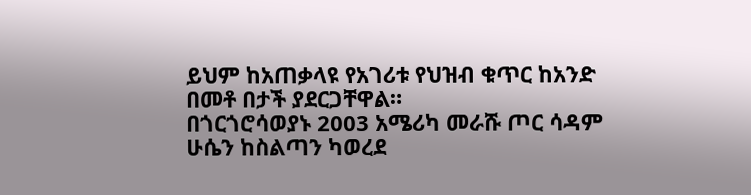ይህም ከአጠቃላዩ የአገሪቱ የህዝብ ቁጥር ከአንድ በመቶ በታች ያደርጋቸዋል።
በጎርጎሮሳወያኑ 2003 አሜሪካ መራሹ ጦር ሳዳም ሁሴን ከስልጣን ካወረደ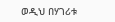ወዲህ በሃገሪቱ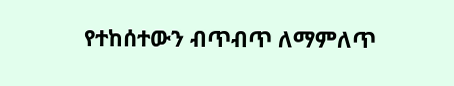የተከሰተውን ብጥብጥ ለማምለጥ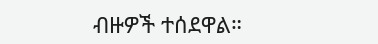ብዙዎች ተሰደዋል።